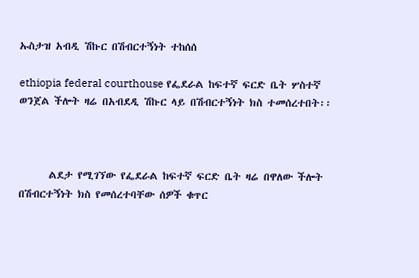ኡስታዝ አብዲ ሽኩር በሽብርተኝነት ተከሰሰ

ethiopia federal courthouse የፌደራል ከፍተኛ ፍርድ ቤት ሦስተኛ ወንጀል ችሎት ዛሬ በአብደዲ ሽኩር ላይ በሽብርተኝነት ክስ ተመሰረተበት፡፡



      ልደታ የሚገኘው የፌደራል ከፍተኛ ፍርድ ቤት ዛሬ በዋለው ችሎት በሽብርተኝነት ክስ የመሰረተባቸው ሰዎች ቁጥር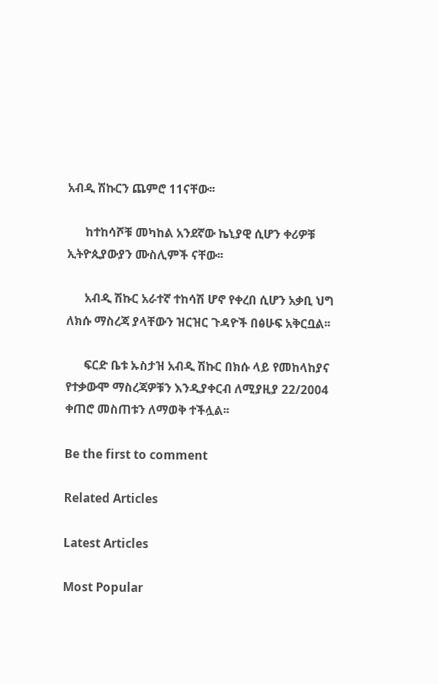አብዲ ሽኩርን ጨምሮ 11ናቸው፡፡

      ከተከሳሾቹ መካከል አንደኛው ኬኒያዊ ሲሆን ቀሪዎቹ ኢትዮጲያውያን ሙስሊምች ናቸው፡፡

      አብዲ ሽኩር አራተኛ ተከሳሽ ሆኖ የቀረበ ሲሆን አቃቢ ህግ ለክሱ ማስረጃ ያላቸውን ዝርዝር ጉዳዮች በፅሁፍ አቅርቧል፡፡

      ፍርድ ቤቱ ኡስታዝ አብዲ ሽኩር በክሱ ላይ የመከላከያና የተቃውሞ ማስረጃዎቹን እንዲያቀርብ ለሚያዚያ 22/2004 ቀጠሮ መስጠቱን ለማወቅ ተችሏል፡፡

Be the first to comment

Related Articles

Latest Articles

Most Popular